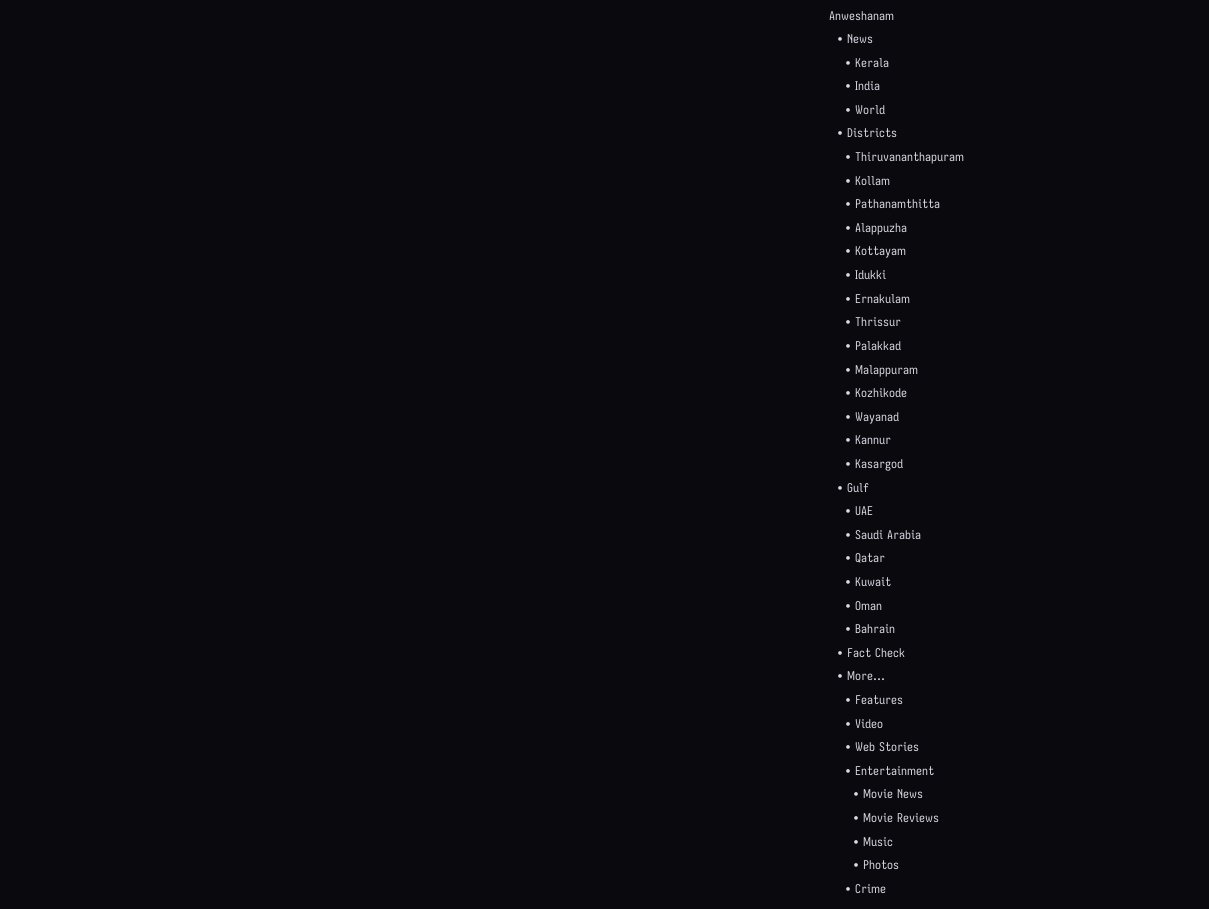Anweshanam
  • News
    • Kerala
    • India
    • World
  • Districts
    • Thiruvananthapuram
    • Kollam
    • Pathanamthitta
    • Alappuzha
    • Kottayam
    • Idukki
    • Ernakulam
    • Thrissur
    • Palakkad
    • Malappuram
    • Kozhikode
    • Wayanad
    • Kannur
    • Kasargod
  • Gulf
    • UAE
    • Saudi Arabia
    • Qatar
    • Kuwait
    • Oman
    • Bahrain
  • Fact Check
  • More…
    • Features
    • Video
    • Web Stories
    • Entertainment
      • Movie News
      • Movie Reviews
      • Music
      • Photos
    • Crime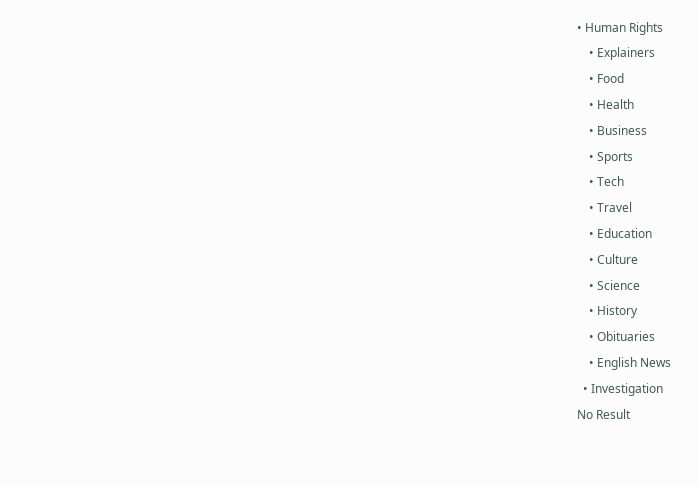• Human Rights
    • Explainers
    • Food
    • Health
    • Business
    • Sports
    • Tech
    • Travel
    • Education
    • Culture
    • Science
    • History
    • Obituaries
    • English News
  • Investigation
No Result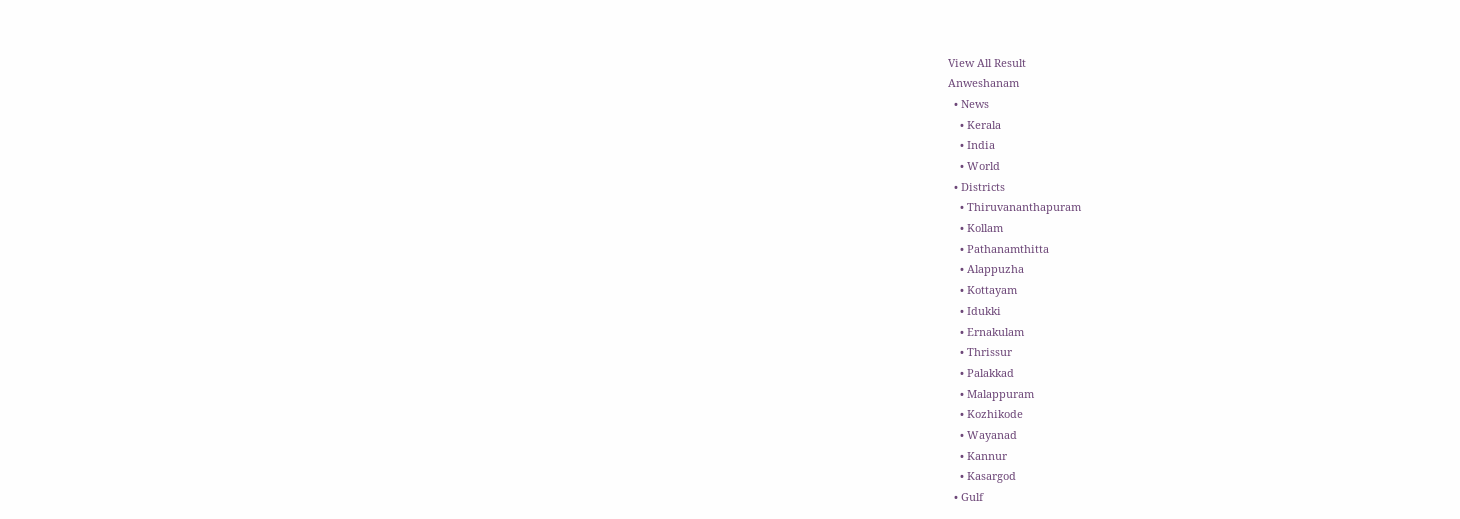View All Result
Anweshanam
  • News
    • Kerala
    • India
    • World
  • Districts
    • Thiruvananthapuram
    • Kollam
    • Pathanamthitta
    • Alappuzha
    • Kottayam
    • Idukki
    • Ernakulam
    • Thrissur
    • Palakkad
    • Malappuram
    • Kozhikode
    • Wayanad
    • Kannur
    • Kasargod
  • Gulf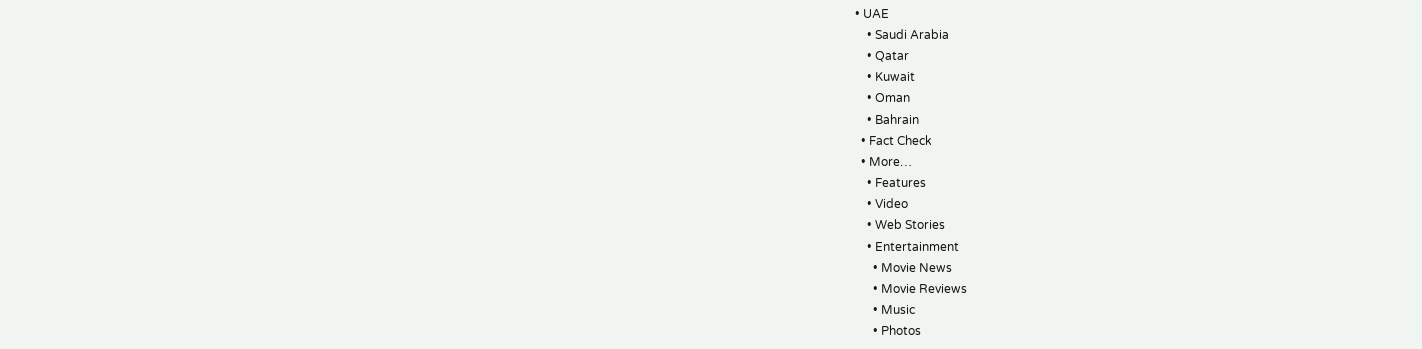• UAE
    • Saudi Arabia
    • Qatar
    • Kuwait
    • Oman
    • Bahrain
  • Fact Check
  • More…
    • Features
    • Video
    • Web Stories
    • Entertainment
      • Movie News
      • Movie Reviews
      • Music
      • Photos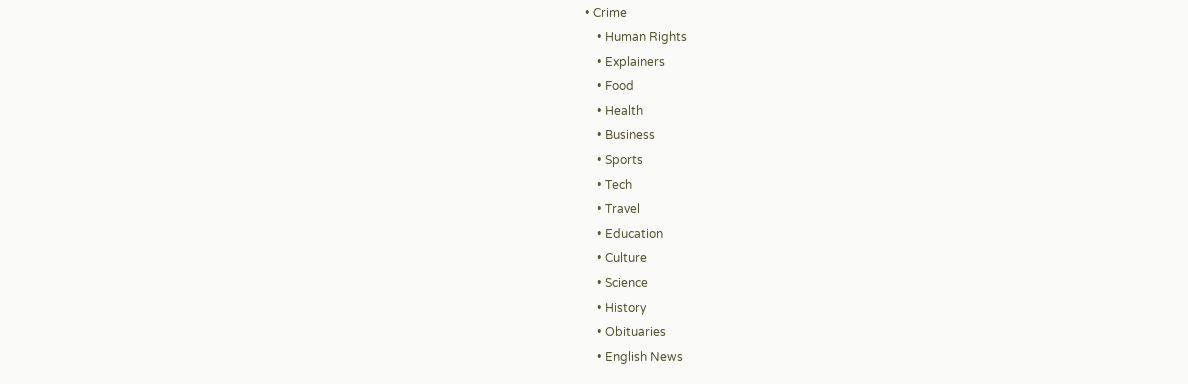• Crime
    • Human Rights
    • Explainers
    • Food
    • Health
    • Business
    • Sports
    • Tech
    • Travel
    • Education
    • Culture
    • Science
    • History
    • Obituaries
    • English News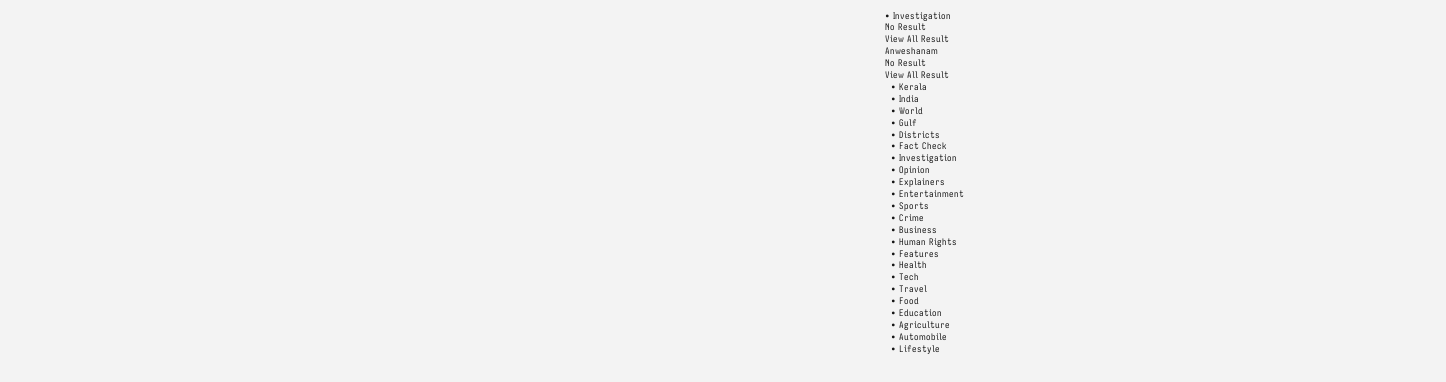• Investigation
No Result
View All Result
Anweshanam
No Result
View All Result
  • Kerala
  • India
  • World
  • Gulf
  • Districts
  • Fact Check
  • Investigation
  • Opinion
  • Explainers
  • Entertainment
  • Sports
  • Crime
  • Business
  • Human Rights
  • Features
  • Health
  • Tech
  • Travel
  • Food
  • Education
  • Agriculture
  • Automobile
  • Lifestyle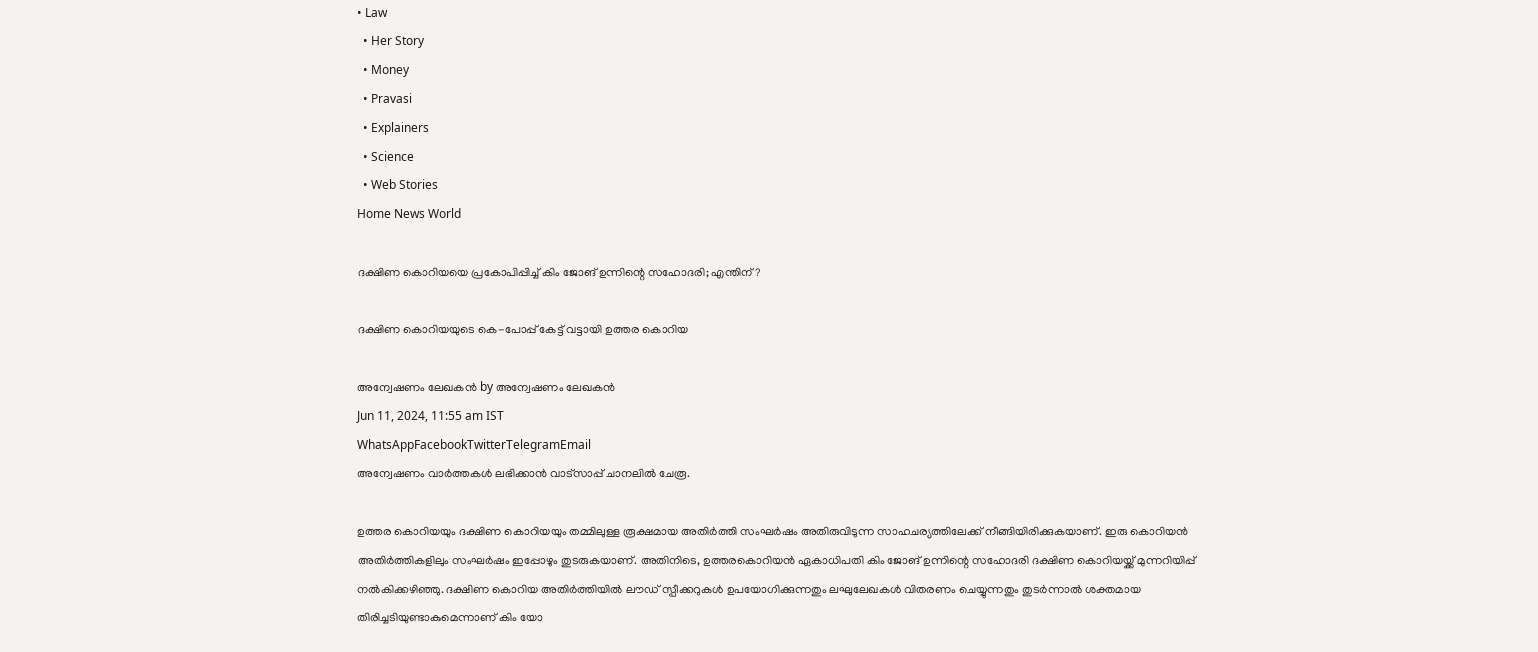• Law
  • Her Story
  • Money
  • Pravasi
  • Explainers
  • Science
  • Web Stories
Home News World

ദക്ഷിണ കൊറിയയെ പ്രകോപിപ്പിച്ച് കിം ജോങ് ഉന്നിന്റെ സഹോദരി; എന്തിന് ?

ദക്ഷിണ കൊറിയയുടെ കെ-പോപ്പ് കേട്ട് വട്ടായി ഉത്തര കൊറിയ

അന്വേഷണം ലേഖകൻ by അന്വേഷണം ലേഖകൻ
Jun 11, 2024, 11:55 am IST
WhatsAppFacebookTwitterTelegramEmail
അന്വേഷണം വാർത്തകൾ ലഭിക്കാന്‍ വാട്സാപ്പ് ചാനലില്‍ ചേരൂ.

ഉത്തര കൊറിയയും ദക്ഷിണ കൊറിയയും തമ്മിലുള്ള രൂക്ഷമായ അതിര്‍ത്തി സംഘര്‍ഷം അതിരുവിടുന്ന സാഹചര്യത്തിലേക്ക് നീങ്ങിയിരിക്കുകയാണ്. ഇരു കൊറിയന്‍ അതിര്‍ത്തികളിലും സംഘര്‍ഷം ഇപ്പോഴും തുടരുകയാണ്. അതിനിടെ, ഉത്തരകൊറിയന്‍ ഏകാധിപതി കിം ജോങ് ഉന്നിന്റെ സഹോദരി ദക്ഷിണ കൊറിയയ്ക്ക് മുന്നറിയിപ്പ് നല്‍കിക്കഴിഞ്ഞു. ദക്ഷിണ കൊറിയ അതിര്‍ത്തിയില്‍ ലൗഡ് സ്പീക്കറുകള്‍ ഉപയോഗിക്കുന്നതും ലഘുലേഖകള്‍ വിതരണം ചെയ്യുന്നതും തുടര്‍ന്നാല്‍ ശക്തമായ തിരിച്ചടിയുണ്ടാകുമെന്നാണ് കിം യോ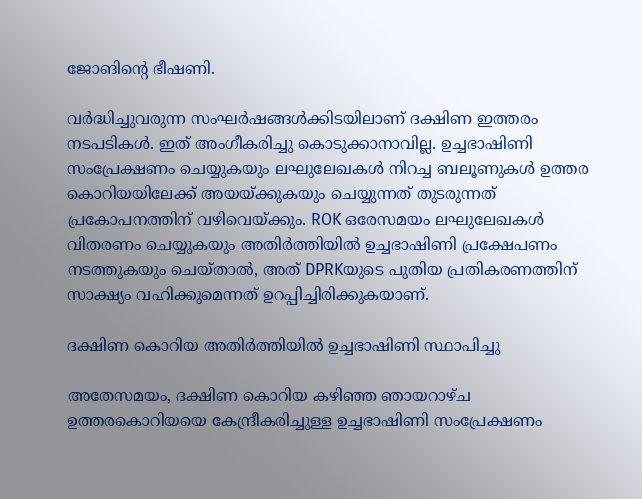ജോങിന്റെ ഭീഷണി.

വര്‍ദ്ധിച്ചുവരുന്ന സംഘര്‍ഷങ്ങള്‍ക്കിടയിലാണ് ദക്ഷിണ ഇത്തരം നടപടികള്‍. ഇത് അംഗീകരിച്ചു കൊടുക്കാനാവില്ല. ഉച്ചഭാഷിണി സംപ്രേക്ഷണം ചെയ്യുകയും ലഘുലേഖകള്‍ നിറച്ച ബലൂണുകള്‍ ഉത്തര കൊറിയയിലേക്ക് അയയ്ക്കുകയും ചെയ്യുന്നത് തുടരുന്നത് പ്രകോപനത്തിന് വഴിവെയ്ക്കും. ROK ഒരേസമയം ലഘുലേഖകള്‍ വിതരണം ചെയ്യുകയും അതിര്‍ത്തിയില്‍ ഉച്ചഭാഷിണി പ്രക്ഷേപണം നടത്തുകയും ചെയ്താല്‍, അത് DPRKയുടെ പുതിയ പ്രതികരണത്തിന് സാക്ഷ്യം വഹിക്കുമെന്നത് ഉറപ്പിച്ചിരിക്കുകയാണ്.

ദക്ഷിണ കൊറിയ അതിര്‍ത്തിയില്‍ ഉച്ചഭാഷിണി സ്ഥാപിച്ചു

അതേസമയം, ദക്ഷിണ കൊറിയ കഴിഞ്ഞ ഞായറാഴ്ച ഉത്തരകൊറിയയെ കേന്ദ്രീകരിച്ചുള്ള ഉച്ചഭാഷിണി സംപ്രേക്ഷണം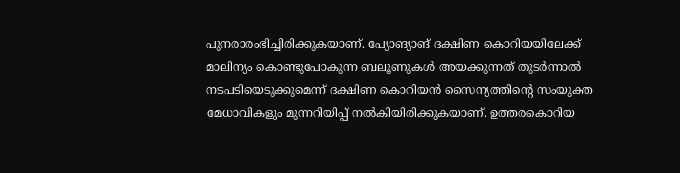പുനരാരംഭിച്ചിരിക്കുകയാണ്. പ്യോങ്യാങ് ദക്ഷിണ കൊറിയയിലേക്ക് മാലിന്യം കൊണ്ടുപോകുന്ന ബലൂണുകള്‍ അയക്കുന്നത് തുടര്‍ന്നാല്‍ നടപടിയെടുക്കുമെന്ന് ദക്ഷിണ കൊറിയന്‍ സൈന്യത്തിന്റെ സംയുക്ത മേധാവികളും മുന്നറിയിപ്പ് നല്‍കിയിരിക്കുകയാണ്. ഉത്തരകൊറിയ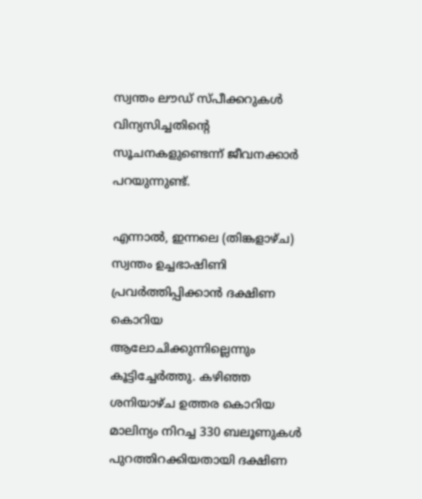സ്വന്തം ലൗഡ് സ്പീക്കറുകള്‍ വിന്യസിച്ചതിന്റെ സൂചനകളുണ്ടെന്ന് ജീവനക്കാര്‍ പറയുന്നുണ്ട്.

എന്നാല്‍, ഇന്നലെ (തിങ്കളാഴ്ച) സ്വന്തം ഉച്ചഭാഷിണി പ്രവര്‍ത്തിപ്പിക്കാന്‍ ദക്ഷിണ കൊറിയ ആലോചിക്കുന്നില്ലെന്നും കൂട്ടിച്ചേര്‍ത്തു. കഴിഞ്ഞ ശനിയാഴ്ച ഉത്തര കൊറിയ മാലിന്യം നിറച്ച 330 ബലൂണുകള്‍ പുറത്തിറക്കിയതായി ദക്ഷിണ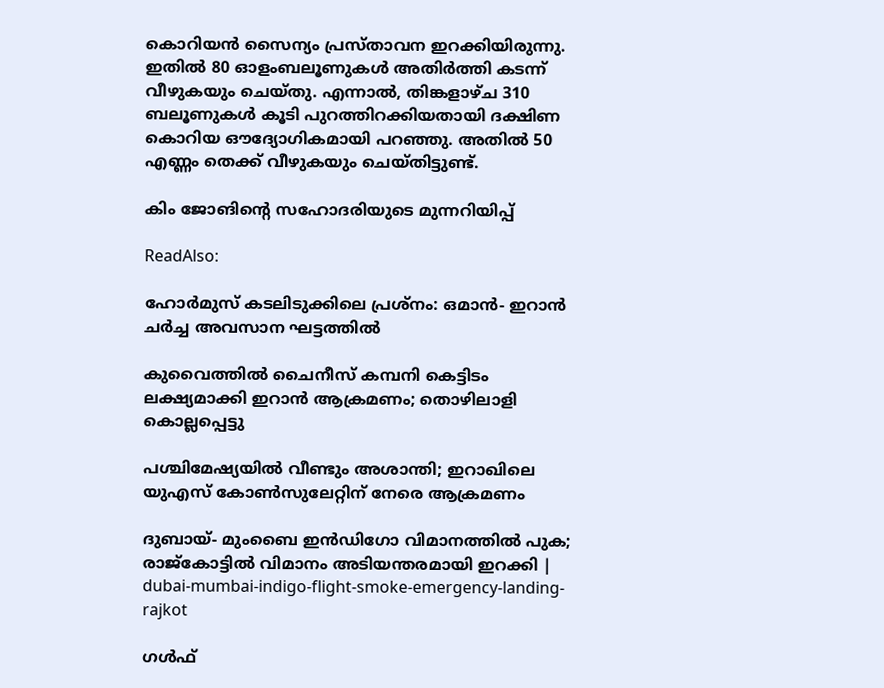കൊറിയന്‍ സൈന്യം പ്രസ്താവന ഇറക്കിയിരുന്നു. ഇതില്‍ 80 ഓളംബലൂണുകള്‍ അതിര്‍ത്തി കടന്ന് വീഴുകയും ചെയ്തു. എന്നാല്‍, തിങ്കളാഴ്ച 310 ബലൂണുകള്‍ കൂടി പുറത്തിറക്കിയതായി ദക്ഷിണ കൊറിയ ഔദ്യോഗികമായി പറഞ്ഞു. അതില്‍ 50 എണ്ണം തെക്ക് വീഴുകയും ചെയ്തിട്ടുണ്ട്.

കിം ജോങിന്റെ സഹോദരിയുടെ മുന്നറിയിപ്പ്

ReadAlso:

ഹോര്‍മുസ് കടലിടുക്കിലെ പ്രശ്‌നം: ഒമാന്‍- ഇറാന്‍ ചര്‍ച്ച അവസാന ഘട്ടത്തില്‍

കുവൈത്തില്‍ ചൈനീസ് കമ്പനി കെട്ടിടം ലക്ഷ്യമാക്കി ഇറാന്‍ ആക്രമണം; തൊഴിലാളി കൊല്ലപ്പെട്ടു

പശ്ചിമേഷ്യയില്‍ വീണ്ടും അശാന്തി; ഇറാഖിലെ യുഎസ് കോണ്‍സുലേറ്റിന് നേരെ ആക്രമണം

ദുബായ്- മുംബൈ ഇന്‍ഡിഗോ വിമാനത്തില്‍ പുക; രാജ്‌കോട്ടില്‍ വിമാനം അടിയന്തരമായി ഇറക്കി | dubai-mumbai-indigo-flight-smoke-emergency-landing-rajkot

ഗള്‍ഫ്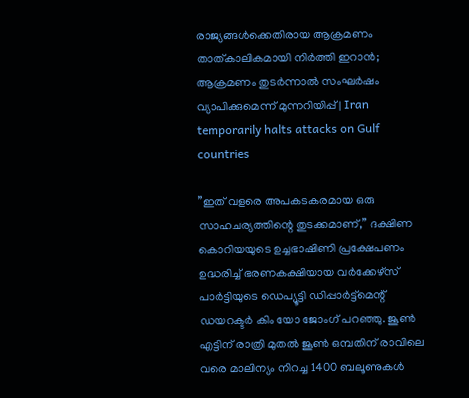രാജ്യങ്ങള്‍ക്കെതിരായ ആക്രമണം താത്കാലികമായി നിര്‍ത്തി ഇറാന്‍; ആക്രമണം തുടര്‍ന്നാല്‍ സംഘര്‍ഷം വ്യാപിക്കുമെന്ന് മുന്നറിയിപ്പ് | Iran temporarily halts attacks on Gulf countries

”ഇത് വളരെ അപകടകരമായ ഒരു സാഹചര്യത്തിന്റെ തുടക്കമാണ്,” ദക്ഷിണ കൊറിയയുടെ ഉച്ചഭാഷിണി പ്രക്ഷേപണം ഉദ്ധരിച്ച് ഭരണകക്ഷിയായ വര്‍ക്കേഴ്സ് പാര്‍ട്ടിയുടെ ഡെപ്യൂട്ടി ഡിപ്പാര്‍ട്ട്മെന്റ് ഡയറക്ടര്‍ കിം യോ ജോംഗ് പറഞ്ഞു. ജൂണ്‍ എട്ടിന് രാത്രി മുതല്‍ ജൂണ്‍ ഒമ്പതിന് രാവിലെ വരെ മാലിന്യം നിറച്ച 1400 ബലൂണുകള്‍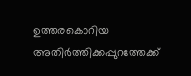ഉത്തരകൊറിയ അതിര്‍ത്തിക്കപ്പുറത്തേക്ക്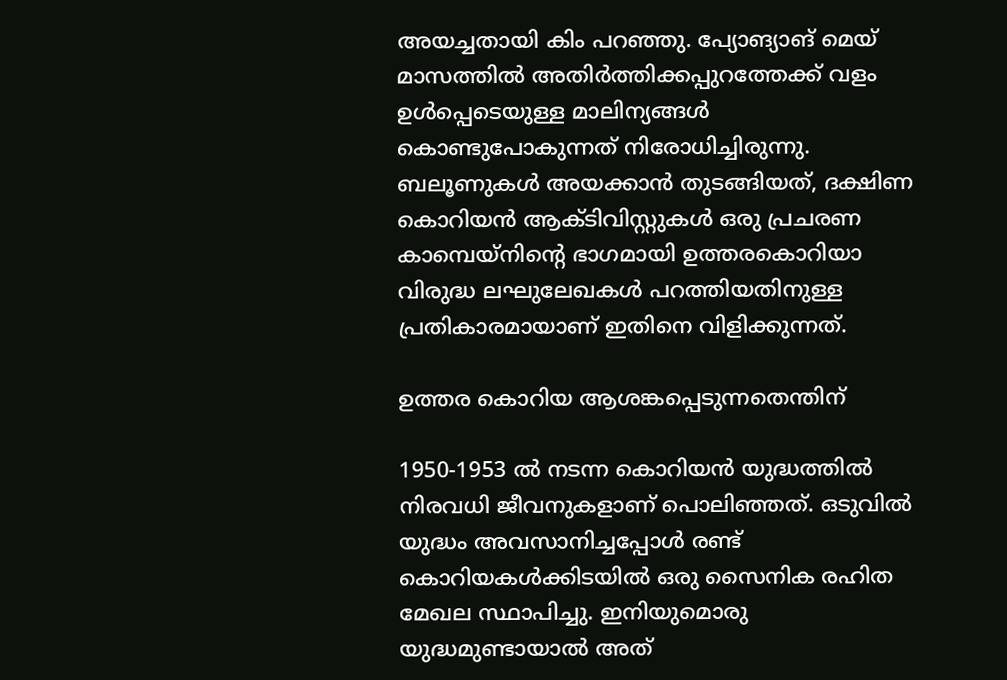അയച്ചതായി കിം പറഞ്ഞു. പ്യോങ്യാങ് മെയ് മാസത്തില്‍ അതിര്‍ത്തിക്കപ്പുറത്തേക്ക് വളം ഉള്‍പ്പെടെയുള്ള മാലിന്യങ്ങള്‍ കൊണ്ടുപോകുന്നത് നിരോധിച്ചിരുന്നു. ബലൂണുകള്‍ അയക്കാന്‍ തുടങ്ങിയത്, ദക്ഷിണ കൊറിയന്‍ ആക്ടിവിസ്റ്റുകള്‍ ഒരു പ്രചരണ കാമ്പെയ്നിന്റെ ഭാഗമായി ഉത്തരകൊറിയാ വിരുദ്ധ ലഘുലേഖകള്‍ പറത്തിയതിനുള്ള പ്രതികാരമായാണ് ഇതിനെ വിളിക്കുന്നത്.

ഉത്തര കൊറിയ ആശങ്കപ്പെടുന്നതെന്തിന്

1950-1953 ല്‍ നടന്ന കൊറിയന്‍ യുദ്ധത്തില്‍ നിരവധി ജീവനുകളാണ് പൊലിഞ്ഞത്. ഒടുവില്‍ യുദ്ധം അവസാനിച്ചപ്പോള്‍ രണ്ട് കൊറിയകള്‍ക്കിടയില്‍ ഒരു സൈനിക രഹിത മേഖല സ്ഥാപിച്ചു. ഇനിയുമൊരു യുദ്ധമുണ്ടായാല്‍ അത്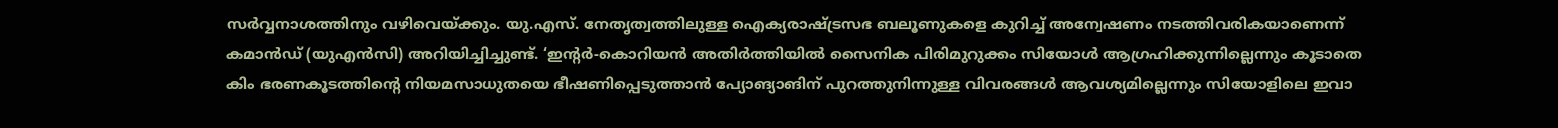സര്‍വ്വനാശത്തിനും വഴിവെയ്ക്കും. യു.എസ്. നേതൃത്വത്തിലുള്ള ഐക്യരാഷ്ട്രസഭ ബലൂണുകളെ കുറിച്ച് അന്വേഷണം നടത്തിവരികയാണെന്ന് കമാന്‍ഡ് (യുഎന്‍സി) അറിയിച്ചിച്ചുണ്ട്. ‘ഇന്റര്‍-കൊറിയന്‍ അതിര്‍ത്തിയില്‍ സൈനിക പിരിമുറുക്കം സിയോള്‍ ആഗ്രഹിക്കുന്നില്ലെന്നും കൂടാതെ കിം ഭരണകൂടത്തിന്റെ നിയമസാധുതയെ ഭീഷണിപ്പെടുത്താന്‍ പ്യോങ്യാങിന് പുറത്തുനിന്നുള്ള വിവരങ്ങള്‍ ആവശ്യമില്ലെന്നും സിയോളിലെ ഇവാ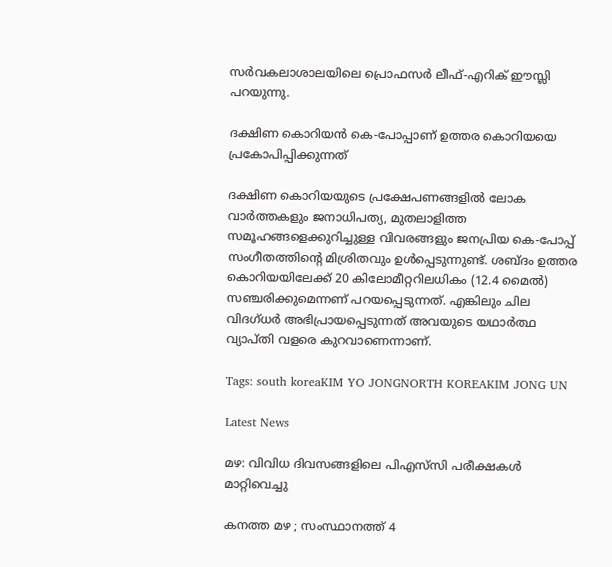സര്‍വകലാശാലയിലെ പ്രൊഫസര്‍ ലീഫ്-എറിക് ഈസ്ലി പറയുന്നു.

ദക്ഷിണ കൊറിയന്‍ കെ-പോപ്പാണ് ഉത്തര കൊറിയയെ പ്രകോപിപ്പിക്കുന്നത്

ദക്ഷിണ കൊറിയയുടെ പ്രക്ഷേപണങ്ങളില്‍ ലോക വാര്‍ത്തകളും ജനാധിപത്യ, മുതലാളിത്ത സമൂഹങ്ങളെക്കുറിച്ചുള്ള വിവരങ്ങളും ജനപ്രിയ കെ-പോപ്പ് സംഗീതത്തിന്റെ മിശ്രിതവും ഉള്‍പ്പെടുന്നുണ്ട്. ശബ്ദം ഉത്തര കൊറിയയിലേക്ക് 20 കിലോമീറ്ററിലധികം (12.4 മൈല്‍) സഞ്ചരിക്കുമെന്നണ് പറയപ്പെടുന്നത്. എങ്കിലും ചില വിദഗ്ധര്‍ അഭിപ്രായപ്പെടുന്നത് അവയുടെ യഥാര്‍ത്ഥ വ്യാപ്തി വളരെ കുറവാണെന്നാണ്.

Tags: south koreaKIM YO JONGNORTH KOREAKIM JONG UN

Latest News

മഴ: വിവിധ ദിവസങ്ങളിലെ പിഎസ്‌സി പരീക്ഷകള്‍ മാറ്റിവെച്ചു

കനത്ത മഴ ; സംസ്ഥാനത്ത് 4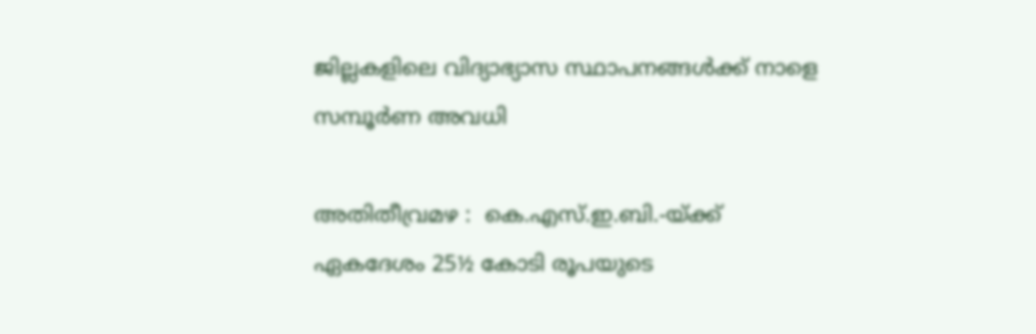ജില്ലകളിലെ വിദ്യാഭ്യാസ സ്ഥാപനങ്ങൾക്ക് നാളെ സമ്പൂർണ അവധി

അതിതീവ്രമഴ :  കെ.എസ്.ഇ.ബി.-യ്ക്ക് ഏകദേശം 25½ കോടി രൂപയുടെ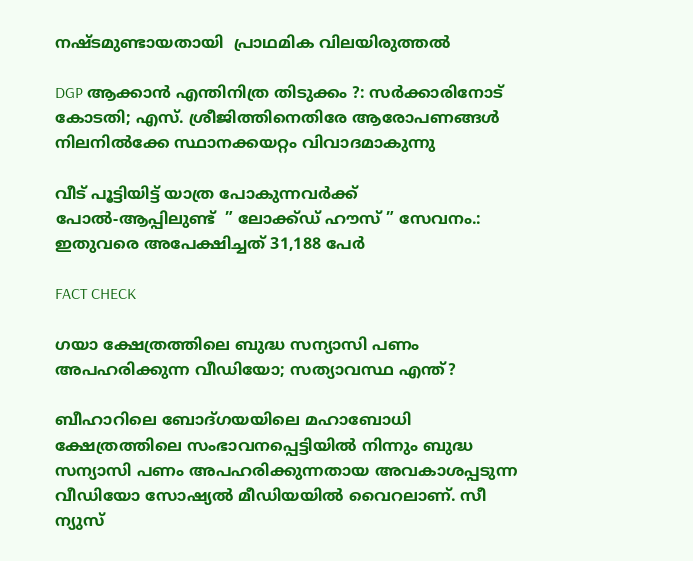നഷ്ടമുണ്ടായതായി  പ്രാഥമിക വിലയിരുത്തല്‍

DGP ആക്കാന്‍ എന്തിനിത്ര തിടുക്കം ?: സര്‍ക്കാരിനോട് കോടതി; എസ്. ശ്രീജിത്തിനെതിരേ ആരോപണങ്ങള്‍ നിലനില്‍ക്കേ സ്ഥാനക്കയറ്റം വിവാദമാകുന്നു

വീട് പൂട്ടിയിട്ട് യാത്ര പോകുന്നവർക്ക്  പോല്‍-ആപ്പിലുണ്ട്  ” ലോക്ക്ഡ് ഹൗസ് ” സേവനം.: ഇതുവരെ അപേക്ഷിച്ചത് 31,188 പേര്‍

FACT CHECK

ഗയാ ക്ഷേത്രത്തിലെ ബുദ്ധ സന്യാസി പണം അപഹരിക്കുന്ന വീഡിയോ; സത്യാവസ്ഥ എന്ത്?

ബീഹാറിലെ ബോദ്ഗയയിലെ മഹാബോധി ക്ഷേത്രത്തിലെ സംഭാവനപ്പെട്ടിയില്‍ നിന്നും ബുദ്ധ സന്യാസി പണം അപഹരിക്കുന്നതായ അവകാശപ്പടുന്ന വീഡിയോ സോഷ്യല്‍ മീഡിയയില്‍ വൈറലാണ്. സീ ന്യുസ്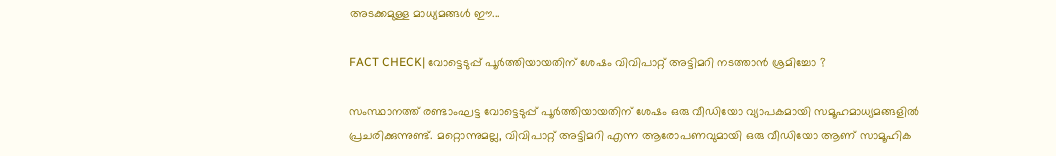അടക്കമുള്ള മാധ്യമങ്ങള്‍ ഈ...

FACT CHECK| വോട്ടെടുപ്പ് പൂർത്തിയായതിന് ശേഷം വിവിപാറ്റ് അട്ടിമറി നടത്താൻ ശ്രമിച്ചോ ?

സംസ്ഥാനത്ത് രണ്ടാംഘട്ട വോട്ടെടുപ്പ് പൂർത്തിയായതിന് ശേഷം ഒരു വീഡിയോ വ്യാപകമായി സമൂഹമാധ്യമങ്ങളിൽ പ്രചരിക്കുന്നുണ്ട്. മറ്റൊന്നുമല്ല, വിവിപാറ്റ് അട്ടിമറി എന്ന ആരോപണവുമായി ഒരു വീഡിയോ ആണ് സാമൂഹിക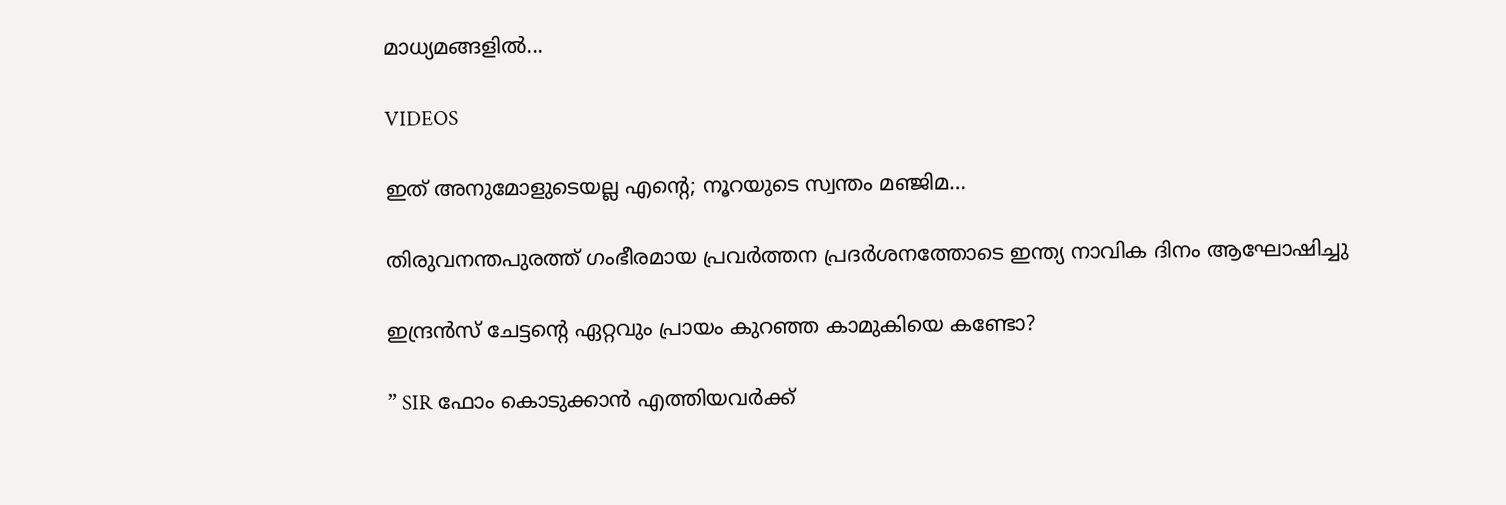മാധ്യമങ്ങളിൽ...

VIDEOS

ഇത് അനുമോളുടെയല്ല എന്റെ; നൂറയുടെ സ്വന്തം മഞ്ജിമ…

തിരുവനന്തപുരത്ത് ഗംഭീരമായ പ്രവർത്തന പ്രദർശനത്തോടെ ഇന്ത്യ നാവിക ദിനം ആഘോഷിച്ചു

ഇന്ദ്രൻസ് ചേട്ടന്റെ ഏറ്റവും പ്രായം കുറഞ്ഞ കാമുകിയെ കണ്ടോ?

” SIR ഫോം കൊടുക്കാൻ എത്തിയവർക്ക്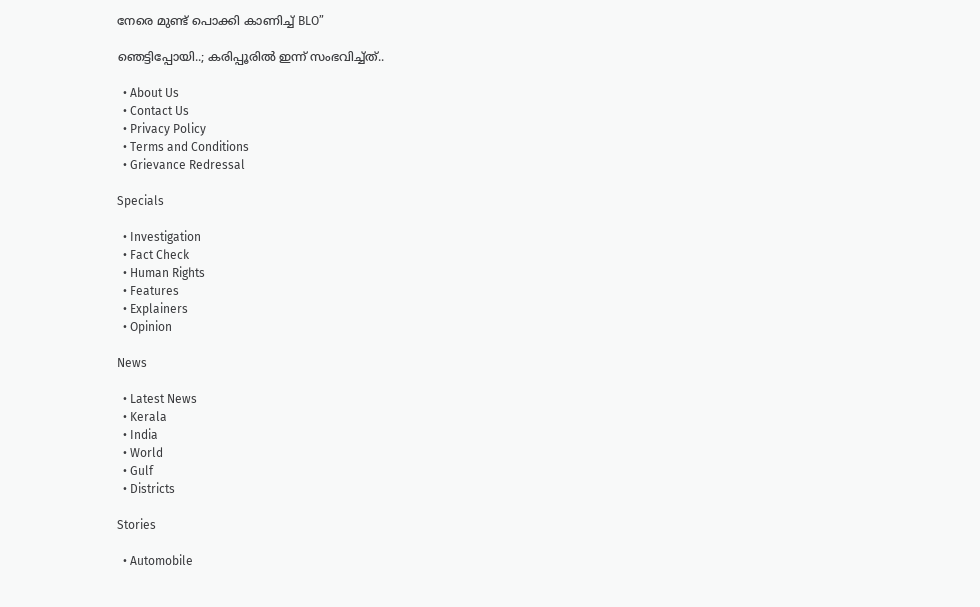നേരെ മുണ്ട് പൊക്കി കാണിച്ച് BLO”

ഞെട്ടിപ്പോയി..; കരിപ്പൂരിൽ ഇന്ന് സംഭവിച്ച്ത്..

  • About Us
  • Contact Us
  • Privacy Policy
  • Terms and Conditions
  • Grievance Redressal

Specials

  • Investigation
  • Fact Check
  • Human Rights
  • Features
  • Explainers
  • Opinion

News

  • Latest News
  • Kerala
  • India
  • World
  • Gulf
  • Districts

Stories

  • Automobile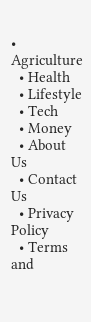• Agriculture
  • Health
  • Lifestyle
  • Tech
  • Money
  • About Us
  • Contact Us
  • Privacy Policy
  • Terms and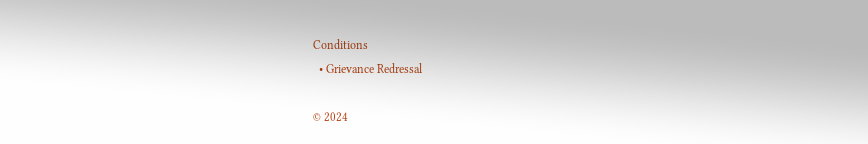Conditions
  • Grievance Redressal

© 2024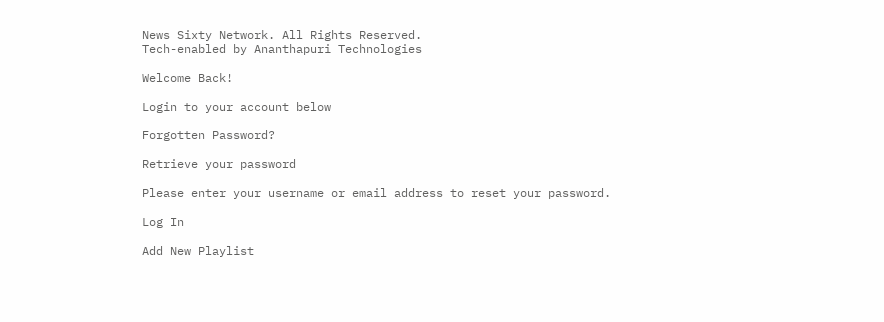News Sixty Network. All Rights Reserved.
Tech-enabled by Ananthapuri Technologies

Welcome Back!

Login to your account below

Forgotten Password?

Retrieve your password

Please enter your username or email address to reset your password.

Log In

Add New Playlist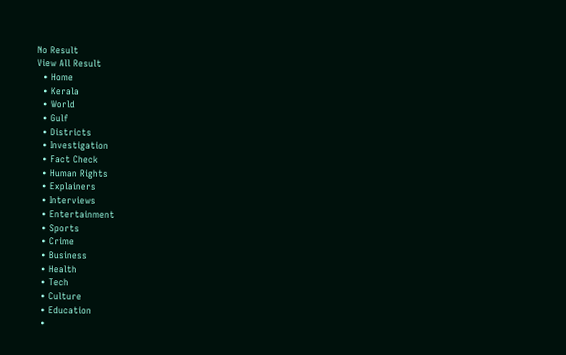No Result
View All Result
  • Home
  • Kerala
  • World
  • Gulf
  • Districts
  • Investigation
  • Fact Check
  • Human Rights
  • Explainers
  • Interviews
  • Entertainment
  • Sports
  • Crime
  • Business
  • Health
  • Tech
  • Culture
  • Education
  •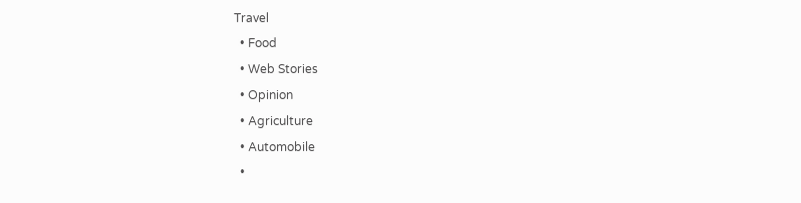Travel
  • Food
  • Web Stories
  • Opinion
  • Agriculture
  • Automobile
  •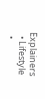Explainers
  • Lifestyle
  •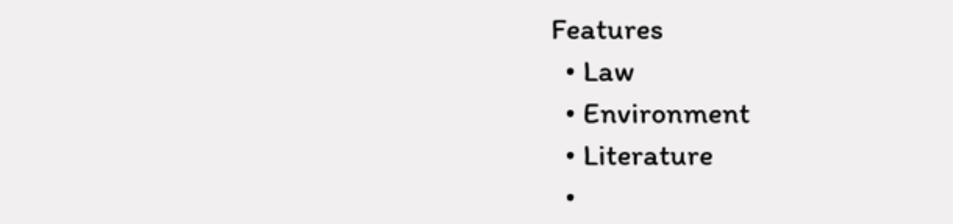Features
  • Law
  • Environment
  • Literature
  •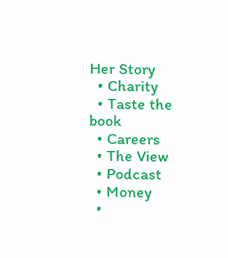Her Story
  • Charity
  • Taste the book
  • Careers
  • The View
  • Podcast
  • Money
  •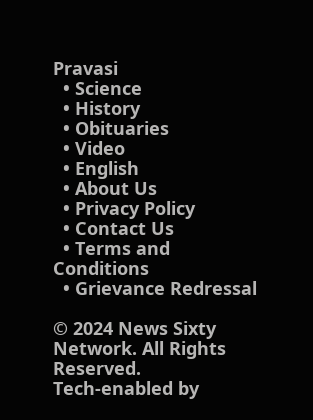Pravasi
  • Science
  • History
  • Obituaries
  • Video
  • English
  • About Us
  • Privacy Policy
  • Contact Us
  • Terms and Conditions
  • Grievance Redressal

© 2024 News Sixty Network. All Rights Reserved.
Tech-enabled by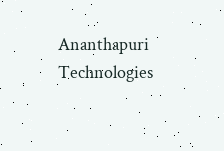Ananthapuri Technologies